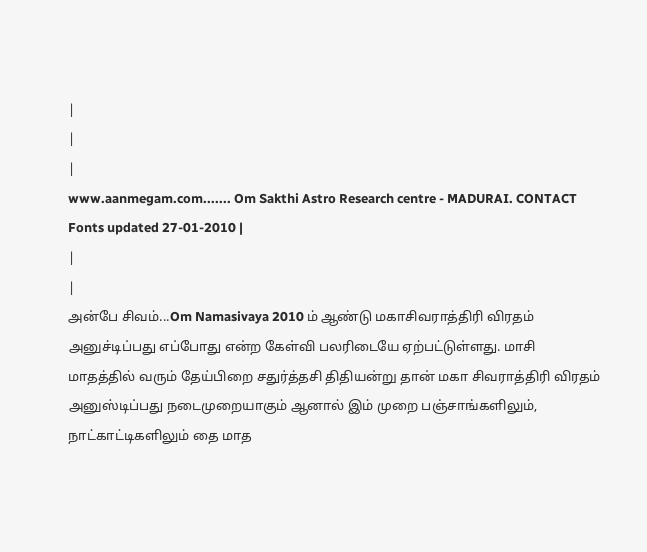|
|
|
www.aanmegam.com....... Om Sakthi Astro Research centre - MADURAI. CONTACT Fonts updated 27-01-2010 |
|
|
அன்பே சிவம்...Om Namasivaya 2010 ம் ஆண்டு மகாசிவராத்திரி விரதம் அனுச்டிப்பது எப்போது என்ற கேள்வி பலரிடையே ஏற்பட்டுள்ளது. மாசி மாதத்தில் வரும் தேய்பிறை சதுர்த்தசி திதியன்று தான் மகா சிவராத்திரி விரதம் அனுஸ்டிப்பது நடைமுறையாகும் ஆனால் இம் முறை பஞ்சாங்களிலும், நாட்காட்டிகளிலும் தை மாத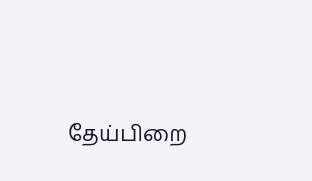தேய்பிறை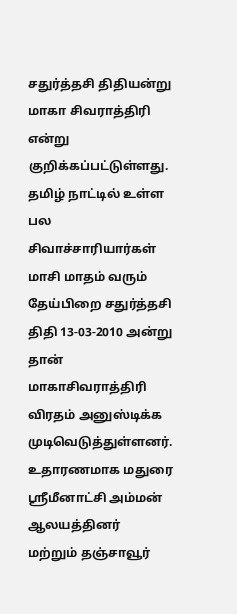சதுர்த்தசி திதியன்று மாகா சிவராத்திரி என்று குறிக்கப்பட்டுள்ளது. தமிழ் நாட்டில் உள்ள பல சிவாச்சாரியார்கள் மாசி மாதம் வரும் தேய்பிறை சதுர்த்தசி திதி 13-03-2010 அன்று தான் மாகாசிவராத்திரி விரதம் அனுஸ்டிக்க முடிவெடுத்துள்ளனர். உதாரணமாக மதுரை ஸ்ரீமீனாட்சி அம்மன் ஆலயத்தினர் மற்றும் தஞ்சாவூர்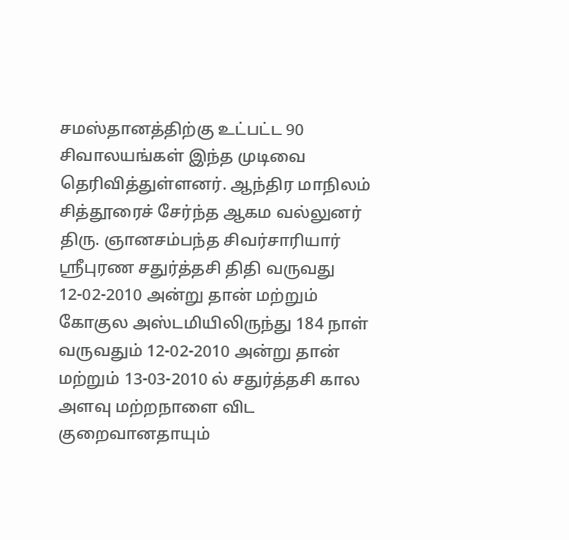சமஸ்தானத்திற்கு உட்பட்ட 90 சிவாலயங்கள் இந்த முடிவை தெரிவித்துள்ளனர். ஆந்திர மாநிலம் சித்தூரைச் சேர்ந்த ஆகம வல்லுனர் திரு. ஞானசம்பந்த சிவர்சாரியார் ஸ்ரீபுரண சதுர்த்தசி திதி வருவது 12-02-2010 அன்று தான் மற்றும் கோகுல அஸ்டமியிலிருந்து 184 நாள் வருவதும் 12-02-2010 அன்று தான் மற்றும் 13-03-2010 ல் சதுர்த்தசி கால அளவு மற்றநாளை விட குறைவானதாயும்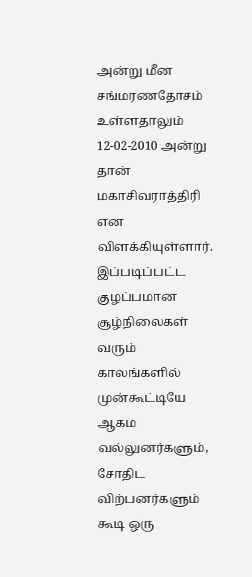அன்று மீன சங்மரணதோசம் உள்ளதாலும் 12-02-2010 அன்று தான் மகாசிவராத்திரி என விளக்கியுள்ளார். இப்படிப்பட்ட குழப்பமான சூழ்நிலைகள் வரும் காலங்களில் முன்கூட்டியே ஆகம வல்லுனர்களும், சோதிட விற்பனர்களும் கூடி ஒரு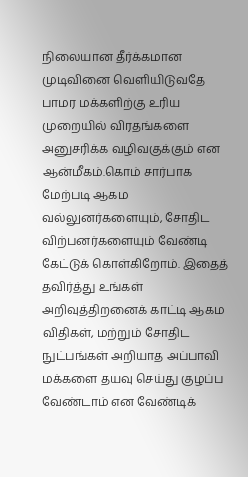நிலையான தீர்க்கமான முடிவினை வெளியிடுவதே பாமர மக்களிற்கு உரிய முறையில் விரதங்களை அனுசரிக்க வழிவகுக்கும் என ஆன்மீகம்.கொம் சார்பாக மேற்படி ஆகம வல்லுனர்களையும், சோதிட விற்பனர்களையும் வேண்டி கேட்டுக் கொள்கிறோம். இதைத் தவிர்த்து உங்கள் அறிவுத்திறனைக் காட்டி ஆகம விதிகள், மற்றும் சோதிட நுட்பங்கள் அறியாத அப்பாவி மக்களை தயவு செய்து குழப்ப வேண்டாம் என வேண்டிக்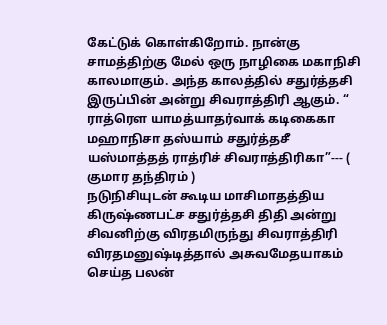கேட்டுக் கொள்கிறோம். நான்கு சாமத்திற்கு மேல் ஒரு நாழிகை மகாநிசி காலமாகும். அந்த காலத்தில் சதுர்த்தசி இருப்பின் அன்று சிவராத்திரி ஆகும். “ ராத்ரௌ யாமத்யாதர்வாக் கடிகைகா மஹாநிசா தஸ்யாம் சதுர்த்தசீ யஸ்மாத்தத் ராத்ரிச் சிவராத்திரிகா”--- ( குமார தந்திரம் )
நடுநிசியுடன் கூடிய மாசிமாதத்திய கிருஷ்ணபட்ச சதுர்த்தசி திதி அன்று சிவனிற்கு விரதமிருந்து சிவராத்திரி விரதமனுஷ்டித்தால் அசுவமேதயாகம் செய்த பலன்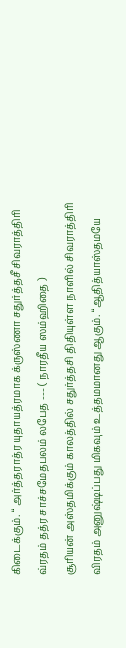கிடைக்கும். “ அர்த்தராத்ர யுதாயத்ரமாக க்ருஸ்ணா சதுர்த்தசீ சிவராத்திரி வ்ரதம் தத்ர சாச்சமேதபலம் லபேத --- ( நாரதீய ஸம்ஹிதை )
சூரியன் அஸ்தமிக்கும் காலத்தில் சதுர்த்தசி திதியுள்ள நாளில் சிவராத்திரி விரதம் அனுஷ்டிப்பது மிகவும் உத்தமமானது ஆகும். “ஆதித்யாஸ்தமயே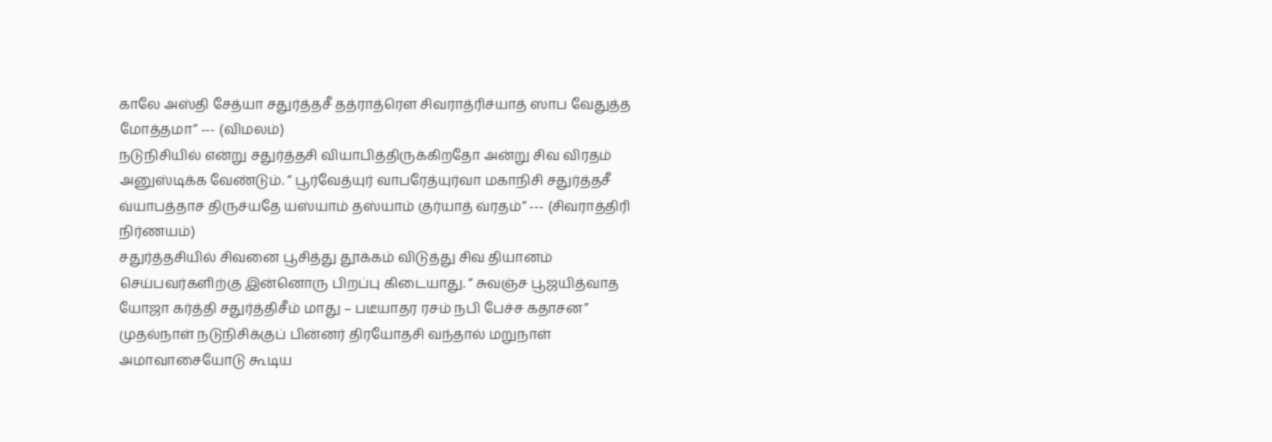காலே அஸ்தி சேத்யா சதுர்த்தசீ தத்ராத்ரௌ சிவராத்ரிச்யாத் ஸாப வேதுத்த மோத்தமா” --- (விமலம்)
நடுநிசியில் என்று சதுர்த்தசி வியாபித்திருக்கிறதோ அன்று சிவ விரதம் அனுஸ்டிக்க வேண்டும். “ பூர்வேத்யுர் வாபரேத்யுர்வா மகாநிசி சதுர்த்தசீ வ்யாபத்தாச திருச்யதே யஸ்யாம் தஸ்யாம் குர்யாத் வ்ரதம்” --- (சிவராத்திரி நிர்ணயம்)
சதுர்த்தசியில் சிவனை பூசித்து தூக்கம் விடுத்து சிவ தியானம் செய்பவர்களிற்கு இன்னொரு பிறப்பு கிடையாது. “ சுவஞ்ச பூஜயித்வாத யோஜா கர்த்தி சதுர்த்திசீம் மாது – படீயாதர ரசம் நபி பேச்ச கதாசன”
முதல்நாள் நடுநிசிக்குப் பின்னர் திரயோதசி வந்தால் மறுநாள் அமாவாசையோடு கூடிய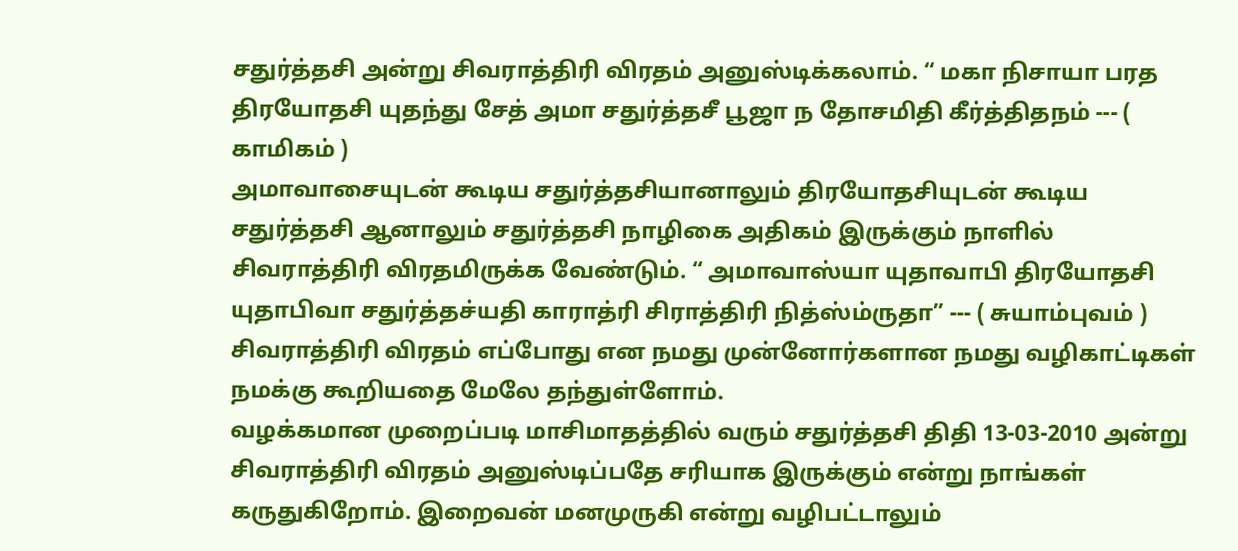சதுர்த்தசி அன்று சிவராத்திரி விரதம் அனுஸ்டிக்கலாம். “ மகா நிசாயா பரத திரயோதசி யுதந்து சேத் அமா சதுர்த்தசீ பூஜா ந தோசமிதி கீர்த்திதநம் --- ( காமிகம் )
அமாவாசையுடன் கூடிய சதுர்த்தசியானாலும் திரயோதசியுடன் கூடிய சதுர்த்தசி ஆனாலும் சதுர்த்தசி நாழிகை அதிகம் இருக்கும் நாளில் சிவராத்திரி விரதமிருக்க வேண்டும். “ அமாவாஸ்யா யுதாவாபி திரயோதசி யுதாபிவா சதுர்த்தச்யதி காராத்ரி சிராத்திரி நித்ஸ்ம்ருதா” --- ( சுயாம்புவம் )
சிவராத்திரி விரதம் எப்போது என நமது முன்னோர்களான நமது வழிகாட்டிகள் நமக்கு கூறியதை மேலே தந்துள்ளோம்.
வழக்கமான முறைப்படி மாசிமாதத்தில் வரும் சதுர்த்தசி திதி 13-03-2010 அன்று சிவராத்திரி விரதம் அனுஸ்டிப்பதே சரியாக இருக்கும் என்று நாங்கள் கருதுகிறோம். இறைவன் மனமுருகி என்று வழிபட்டாலும்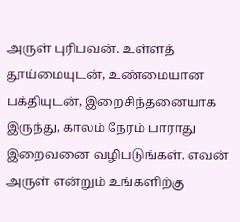அருள் புரிபவன். உள்ளத் தூய்மையுடன், உண்மையான பக்தியுடன், இறைசிந்தனையாக இருந்து, காலம் நேரம் பாராது இறைவனை வழிபடுங்கள். எவன் அருள் என்றும் உங்களிற்கு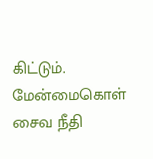கிட்டும்.
மேன்மைகொள் சைவ நீதி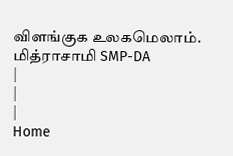விளங்குக உலகமெலாம்.
மித்ராசாமி SMP-DA
|
|
|
Home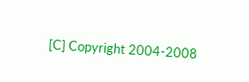[C] Copyright 2004-2008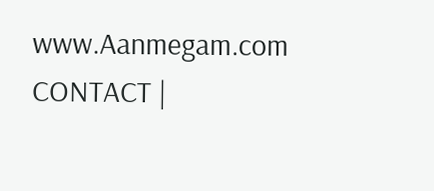www.Aanmegam.com
CONTACT |